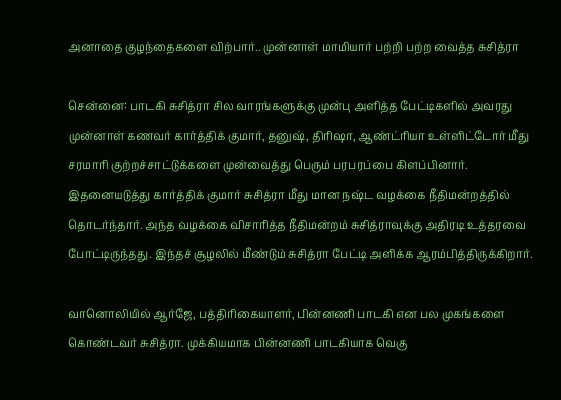அனாதை குழந்தைகளை விற்பார்.. முன்னாள் மாமியார் பற்றி பற்ற வைத்த சுசித்ரா

சென்னை: பாடகி சுசித்ரா சில வாரங்களுக்கு முன்பு அளித்த பேட்டிகளில் அவரது முன்னாள் கணவர் கார்த்திக் குமார், தனுஷ், திரிஷா, ஆண்ட்ரியா உள்ளிட்டோர் மீது சரமாரி குற்றச்சாட்டுக்களை முன்வைத்து பெரும் பரபரப்பை கிளப்பினார். இதனையடுத்து கார்த்திக் குமார் சுசித்ரா மீது மான நஷ்ட வழக்கை நீதிமன்றத்தில் தொடர்ந்தார். அந்த வழக்கை விசாரித்த நீதிமன்றம் சுசித்ராவுக்கு அதிரடி உத்தரவை போட்டிருந்தது. இந்தச் சூழலில் மீண்டும் சுசித்ரா பேட்டி அளிக்க ஆரம்பித்திருக்கிறார்.

வானொலியில் ஆர்ஜே, பத்திரிகையாளர், பின்னணி பாடகி என பல முகங்களை கொண்டவர் சுசித்ரா. முக்கியமாக பின்னணி பாடகியாக வெகு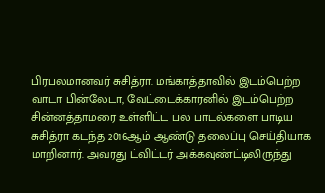பிரபலமானவர் சுசித்ரா. மங்காத்தாவில் இடம்பெற்ற வாடா பின்லேடா, வேட்டைக்காரனில் இடம்பெற்ற சின்னத்தாமரை உள்ளிட்ட பல பாடல்களை பாடிய சுசித்ரா கடந்த 2016ஆம் ஆண்டு தலைப்பு செய்தியாக மாறினார். அவரது ட்விட்டர் அக்கவுண்ட்டிலிருந்து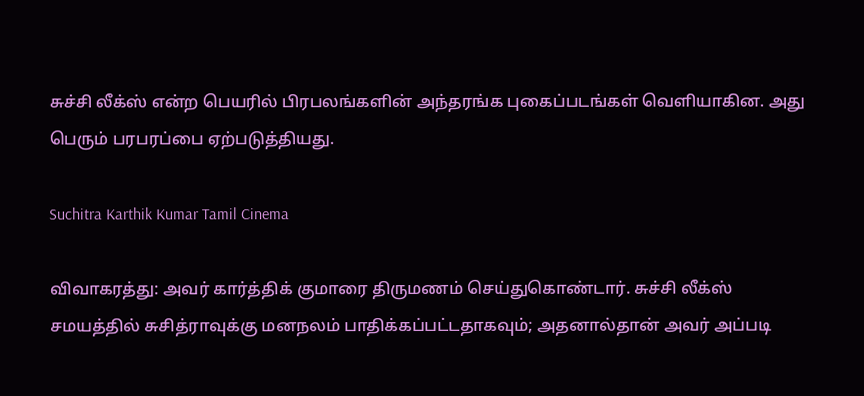சுச்சி லீக்ஸ் என்ற பெயரில் பிரபலங்களின் அந்தரங்க புகைப்படங்கள் வெளியாகின. அது பெரும் பரபரப்பை ஏற்படுத்தியது.

Suchitra Karthik Kumar Tamil Cinema

விவாகரத்து: அவர் கார்த்திக் குமாரை திருமணம் செய்துகொண்டார். சுச்சி லீக்ஸ் சமயத்தில் சுசித்ராவுக்கு மனநலம் பாதிக்கப்பட்டதாகவும்; அதனால்தான் அவர் அப்படி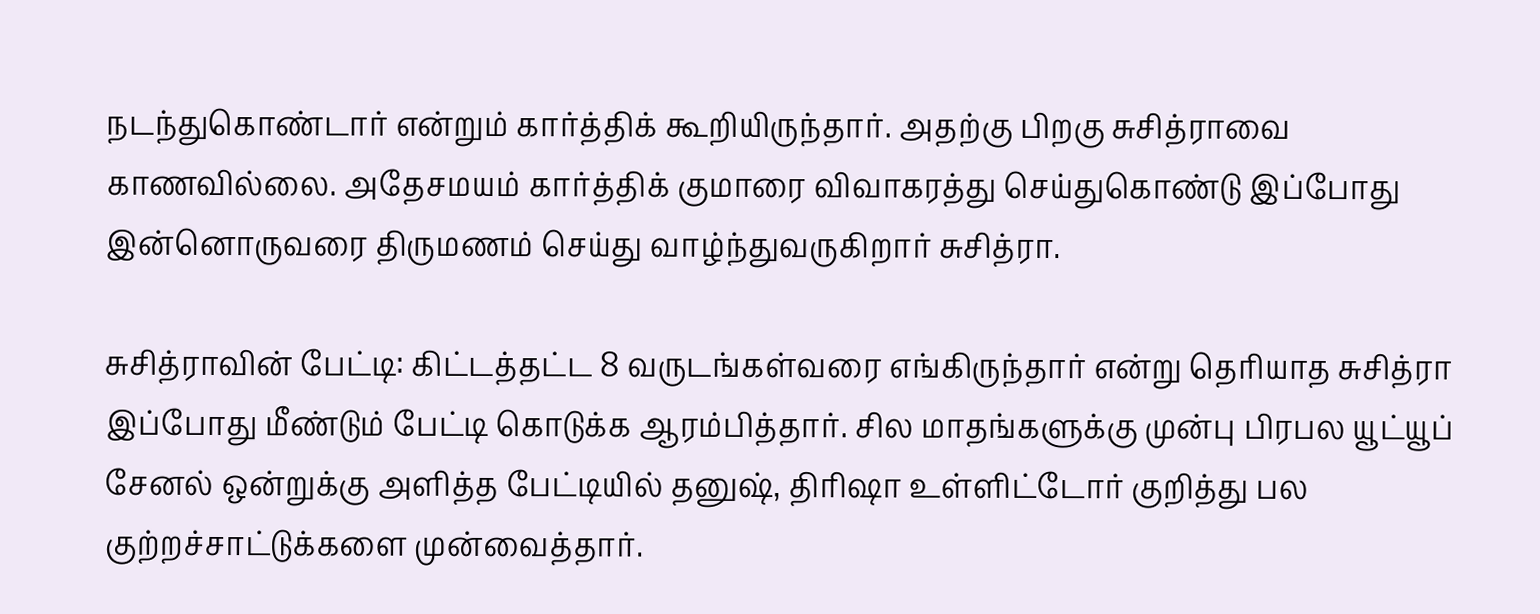நடந்துகொண்டார் என்றும் கார்த்திக் கூறியிருந்தார். அதற்கு பிறகு சுசித்ராவை காணவில்லை. அதேசமயம் கார்த்திக் குமாரை விவாகரத்து செய்துகொண்டு இப்போது இன்னொருவரை திருமணம் செய்து வாழ்ந்துவருகிறார் சுசித்ரா.

சுசித்ராவின் பேட்டி: கிட்டத்தட்ட 8 வருடங்கள்வரை எங்கிருந்தார் என்று தெரியாத சுசித்ரா இப்போது மீண்டும் பேட்டி கொடுக்க ஆரம்பித்தார். சில மாதங்களுக்கு முன்பு பிரபல யூட்யூப் சேனல் ஒன்றுக்கு அளித்த பேட்டியில் தனுஷ், திரிஷா உள்ளிட்டோர் குறித்து பல குற்றச்சாட்டுக்களை முன்வைத்தார்.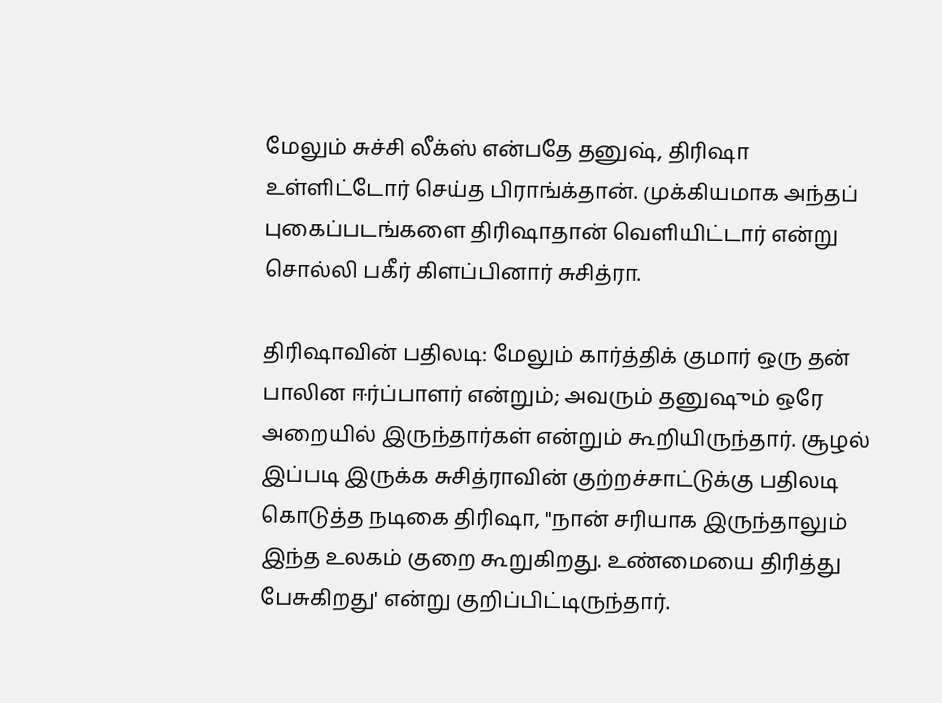மேலும் சுச்சி லீக்ஸ் என்பதே தனுஷ், திரிஷா உள்ளிட்டோர் செய்த பிராங்க்தான். முக்கியமாக அந்தப் புகைப்படங்களை திரிஷாதான் வெளியிட்டார் என்று சொல்லி பகீர் கிளப்பினார் சுசித்ரா.

திரிஷாவின் பதிலடி: மேலும் கார்த்திக் குமார் ஒரு தன் பாலின ஈர்ப்பாளர் என்றும்; அவரும் தனுஷும் ஒரே அறையில் இருந்தார்கள் என்றும் கூறியிருந்தார். சூழல் இப்படி இருக்க சுசித்ராவின் குற்றச்சாட்டுக்கு பதிலடி கொடுத்த நடிகை திரிஷா, "நான் சரியாக இருந்தாலும் இந்த உலகம் குறை கூறுகிறது. உண்மையை திரித்து பேசுகிறது' என்று குறிப்பிட்டிருந்தார்.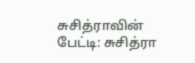சுசித்ராவின் பேட்டி: சுசித்ரா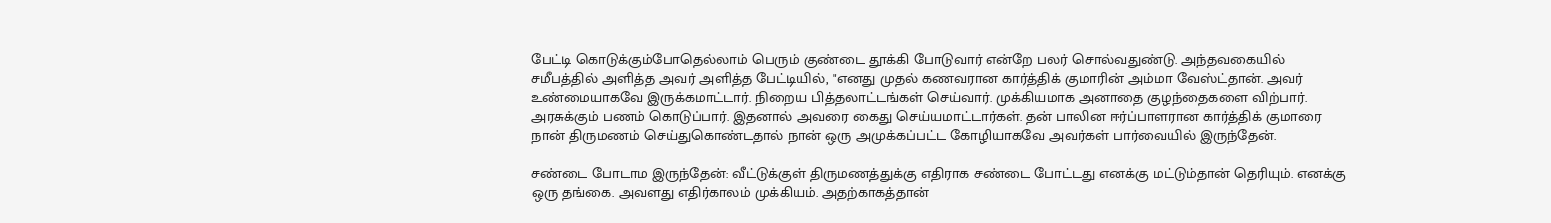பேட்டி கொடுக்கும்போதெல்லாம் பெரும் குண்டை தூக்கி போடுவார் என்றே பலர் சொல்வதுண்டு. அந்தவகையில் சமீபத்தில் அளித்த அவர் அளித்த பேட்டியில், "எனது முதல் கணவரான கார்த்திக் குமாரின் அம்மா வேஸ்ட்தான். அவர் உண்மையாகவே இருக்கமாட்டார். நிறைய பித்தலாட்டங்கள் செய்வார். முக்கியமாக அனாதை குழந்தைகளை விற்பார். அரசுக்கும் பணம் கொடுப்பார். இதனால் அவரை கைது செய்யமாட்டார்கள். தன் பாலின ஈர்ப்பாளரான கார்த்திக் குமாரை நான் திருமணம் செய்துகொண்டதால் நான் ஒரு அமுக்கப்பட்ட கோழியாகவே அவர்கள் பார்வையில் இருந்தேன்.

சண்டை போடாம இருந்தேன்: வீட்டுக்குள் திருமணத்துக்கு எதிராக சண்டை போட்டது எனக்கு மட்டும்தான் தெரியும். எனக்கு ஒரு தங்கை. அவளது எதிர்காலம் முக்கியம். அதற்காகத்தான்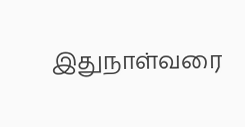இதுநாள்வரை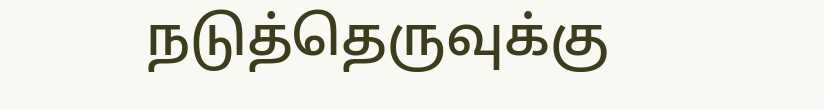நடுத்தெருவுக்கு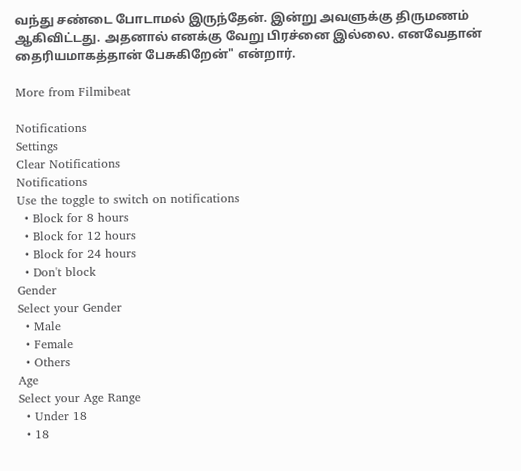வந்து சண்டை போடாமல் இருந்தேன். இன்று அவளுக்கு திருமணம் ஆகிவிட்டது. அதனால் எனக்கு வேறு பிரச்னை இல்லை. எனவேதான் தைரியமாகத்தான் பேசுகிறேன்" என்றார்.

More from Filmibeat

Notifications
Settings
Clear Notifications
Notifications
Use the toggle to switch on notifications
  • Block for 8 hours
  • Block for 12 hours
  • Block for 24 hours
  • Don't block
Gender
Select your Gender
  • Male
  • Female
  • Others
Age
Select your Age Range
  • Under 18
  • 18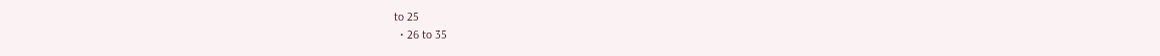to 25
  • 26 to 35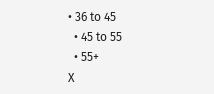• 36 to 45
  • 45 to 55
  • 55+
X